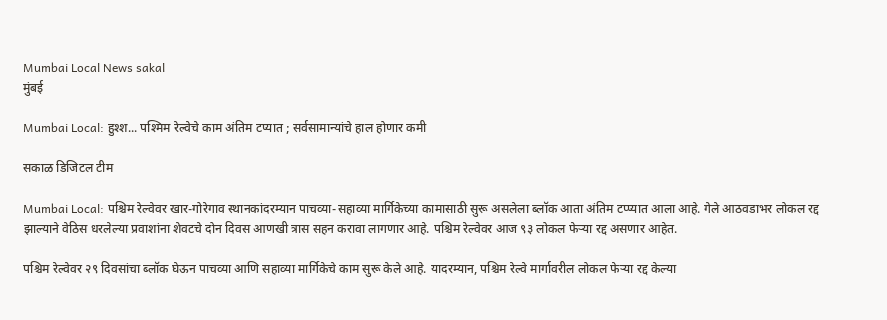Mumbai Local News sakal
मुंबई

Mumbai Local: हुश्श... पश्मिम रेल्वेचे काम अंतिम टप्यात ; सर्वसामान्यांचे हाल होणार कमी

सकाळ डिजिटल टीम

Mumbai Local: पश्चिम रेल्वेवर खार-गोरेगाव स्थानकांदरम्यान पाचव्या-सहाव्या मार्गिकेच्या कामासाठी सुरू असलेला ब्लॉक आता अंतिम टप्प्यात आला आहे. गेले आठवडाभर लोकल रद्द झाल्याने वेठिस धरलेल्या प्रवाशांना शेवटचे दोन दिवस आणखी त्रास सहन करावा लागणार आहे. पश्चिम रेल्वेवर आज ९३ लोकल फेऱ्या रद्द असणार आहेत.

पश्चिम रेल्वेवर २९ दिवसांचा ब्लॉक घेऊन पाचव्या आणि सहाव्या मार्गिकेचे काम सुरू केले आहे. यादरम्यान, पश्चिम रेल्वे मार्गावरील लोकल फेऱ्या रद्द केल्या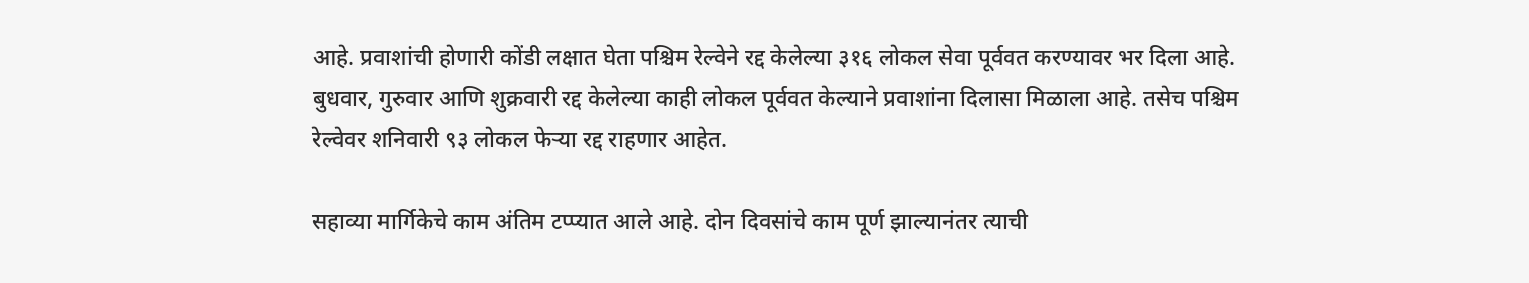आहे. प्रवाशांची होणारी कोंडी लक्षात घेता पश्चिम रेल्वेने रद्द केलेल्या ३१६ लोकल सेवा पूर्ववत करण्यावर भर दिला आहे. बुधवार, गुरुवार आणि शुक्रवारी रद्द केलेल्या काही लोकल पूर्ववत केल्याने प्रवाशांना दिलासा मिळाला आहे. तसेच पश्चिम रेल्वेवर शनिवारी ९३ लोकल फेऱ्या रद्द राहणार आहेत.

सहाव्या मार्गिकेचे काम अंतिम टप्प्यात आले आहे. दोन दिवसांचे काम पूर्ण झाल्यानंतर त्याची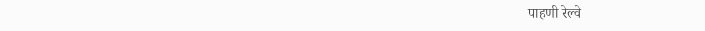पाहणी रेल्वे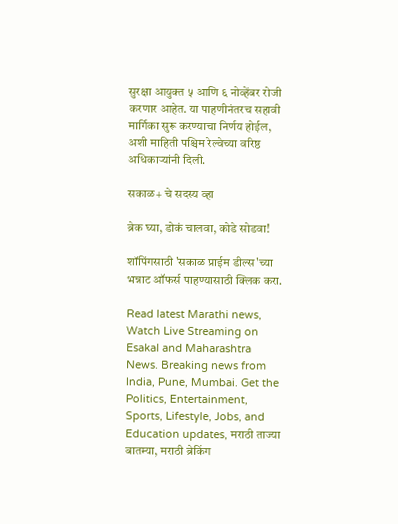सुरक्षा आयुक्त ५ आणि ६ नोव्हेंबर रोजी करणार आहेत. या पाहणीनंतरच सहावी मार्गिका सुरू करण्याचा निर्णय होईल, अशी माहिती पश्चिम रेल्वेच्या वरिष्ठ अधिकाऱ्यांनी दिली.

सकाळ+ चे सदस्य व्हा

ब्रेक घ्या, डोकं चालवा, कोडे सोडवा!

शॉपिंगसाठी 'सकाळ प्राईम डील्स'च्या भन्नाट ऑफर्स पाहण्यासाठी क्लिक करा.

Read latest Marathi news, Watch Live Streaming on Esakal and Maharashtra News. Breaking news from India, Pune, Mumbai. Get the Politics, Entertainment, Sports, Lifestyle, Jobs, and Education updates, मराठी ताज्या बातम्या, मराठी ब्रेकिंग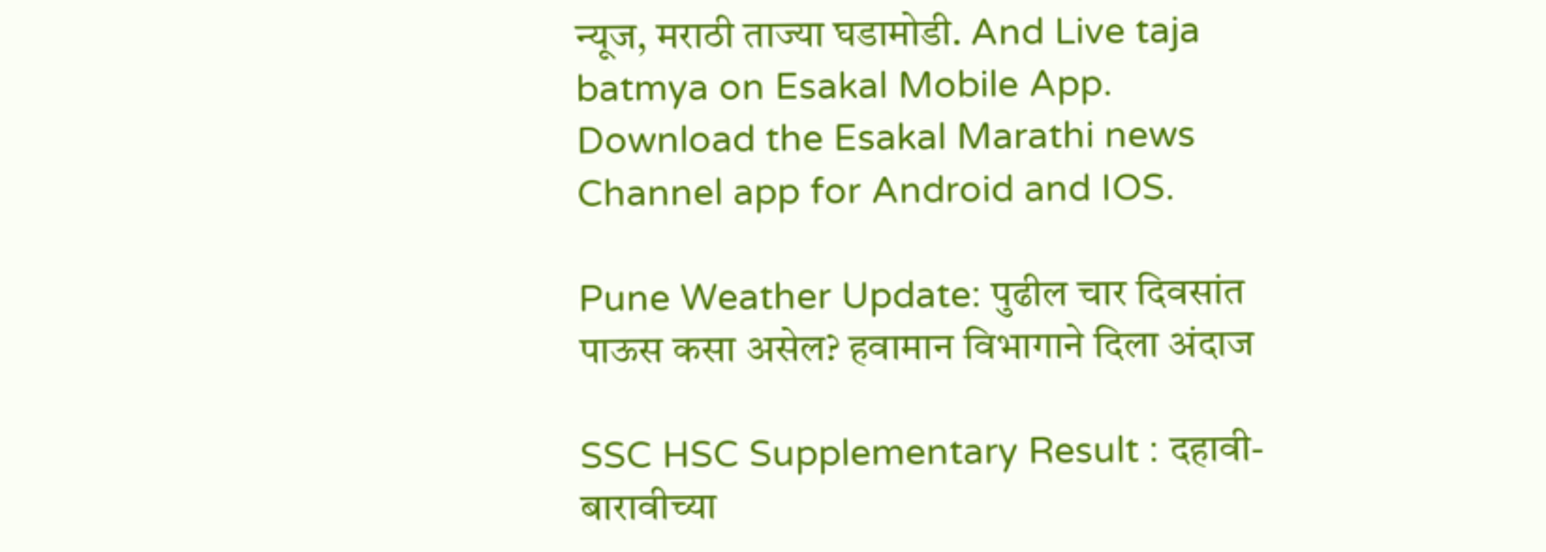न्यूज, मराठी ताज्या घडामोडी. And Live taja batmya on Esakal Mobile App. Download the Esakal Marathi news Channel app for Android and IOS.

Pune Weather Update: पुढील चार दिवसांत पाऊस कसा असेल? हवामान विभागाने दिला अंदाज

SSC HSC Supplementary Result : दहावी-बारावीच्या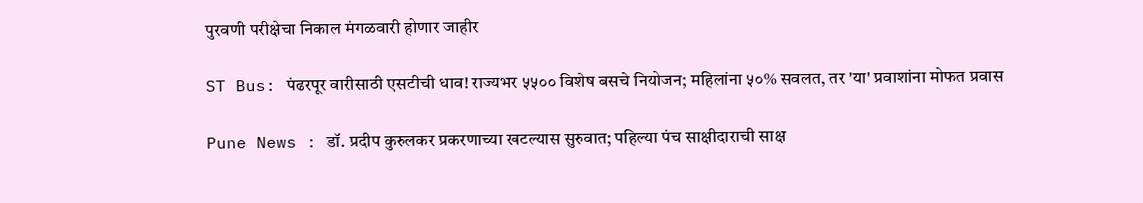पुरवणी परीक्षेचा निकाल मंगळवारी होणार जाहीर

ST Bus: पंढरपूर वारीसाठी एसटीची धाव! राज्यभर ५५०० विशेष बसचे नियोजन; महिलांना ५०% सवलत, तर 'या' प्रवाशांना मोफत प्रवास

Pune News : डॉ. प्रदीप कुरुलकर प्रकरणाच्या खटल्यास सुरुवात; पहिल्या पंच साक्षीदाराची साक्ष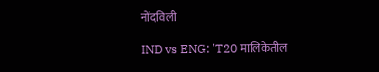नोंदविली

IND vs ENG: 'T20 मालिकेतील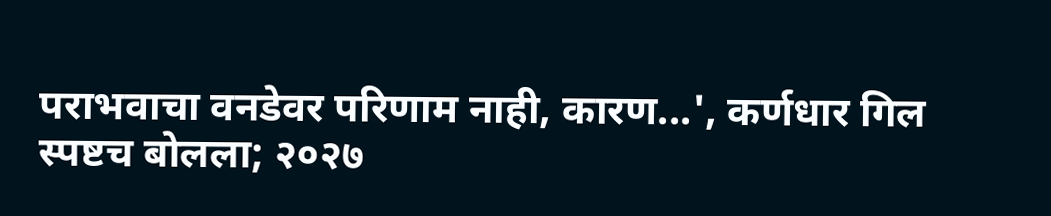पराभवाचा वनडेवर परिणाम नाही, कारण...', कर्णधार गिल स्पष्टच बोलला; २०२७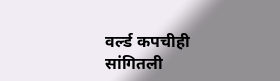वर्ल्ड कपचीही सांगितली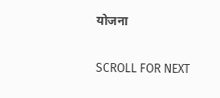योजना

SCROLL FOR NEXT